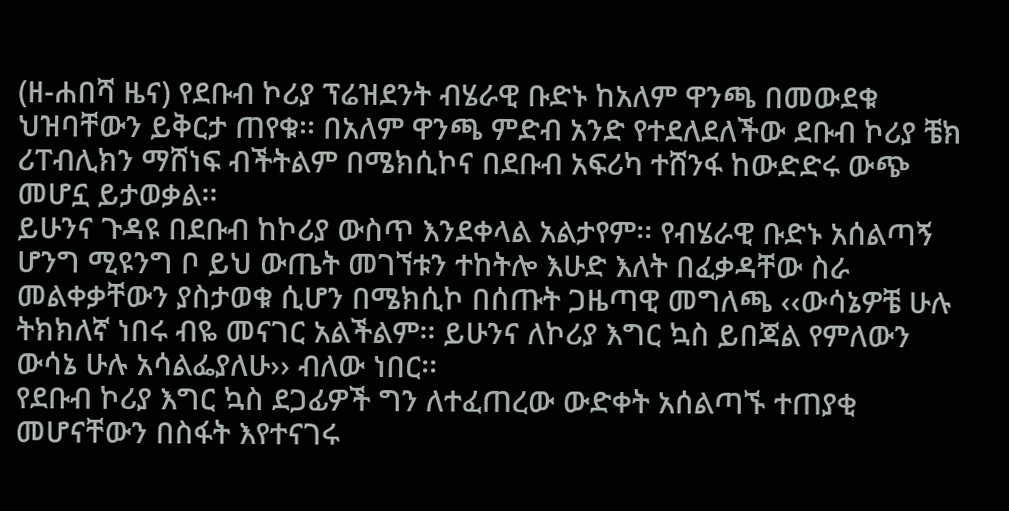(ዘ-ሐበሻ ዜና) የደቡብ ኮሪያ ፕሬዝደንት ብሄራዊ ቡድኑ ከአለም ዋንጫ በመውደቁ ህዝባቸውን ይቅርታ ጠየቁ፡፡ በአለም ዋንጫ ምድብ አንድ የተደለደለችው ደቡብ ኮሪያ ቼክ ሪፐብሊክን ማሸነፍ ብችትልም በሜክሲኮና በደቡብ አፍሪካ ተሸንፋ ከውድድሩ ውጭ መሆኗ ይታወቃል፡፡
ይሁንና ጉዳዩ በደቡብ ከኮሪያ ውስጥ እንደቀላል አልታየም፡፡ የብሄራዊ ቡድኑ አሰልጣኝ ሆንግ ሚዩንግ ቦ ይህ ውጤት መገኘቱን ተከትሎ እሁድ እለት በፈቃዳቸው ስራ መልቀቃቸውን ያስታወቁ ሲሆን በሜክሲኮ በሰጡት ጋዜጣዊ መግለጫ ‹‹ውሳኔዎቼ ሁሉ ትክክለኛ ነበሩ ብዬ መናገር አልችልም፡፡ ይሁንና ለኮሪያ እግር ኳስ ይበጃል የምለውን ውሳኔ ሁሉ አሳልፌያለሁ›› ብለው ነበር፡፡
የደቡብ ኮሪያ እግር ኳስ ደጋፊዎች ግን ለተፈጠረው ውድቀት አሰልጣኙ ተጠያቂ መሆናቸውን በስፋት እየተናገሩ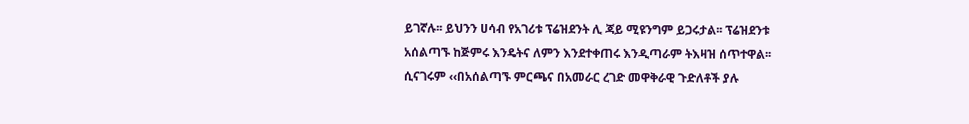ይገኛሉ፡፡ ይህንን ሀሳብ የአገሪቱ ፕሬዝደንት ሊ ጃይ ሚዩንግም ይጋሩታል፡፡ ፕሬዝደንቱ አሰልጣኙ ከጅምሩ እንዴትና ለምን እንደተቀጠሩ እንዲጣራም ትእዛዝ ሰጥተዋል፡፡ ሲናገሩም ‹‹በአሰልጣኙ ምርጫና በአመራር ረገድ መዋቅራዊ ጉድለቶች ያሉ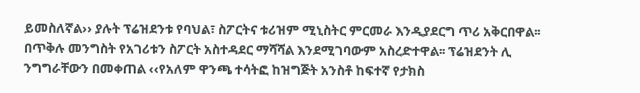ይመስለኛል›› ያሉት ፕሬዝደንቱ የባህል፣ ስፖርትና ቱሪዝም ሚኒስትር ምርመራ እንዲያደርግ ጥሪ አቅርበዋል፡፡
በጥቅሉ መንግስት የአገሪቱን ስፖርት አስተዳደር ማሻሻል እንደሚገባውም አስረድተዋል፡፡ ፕሬዝደንት ሊ ንግግራቸውን በመቀጠል ‹‹የአለም ዋንጫ ተሳትፎ ከዝግጅት አንስቶ ከፍተኛ የታክስ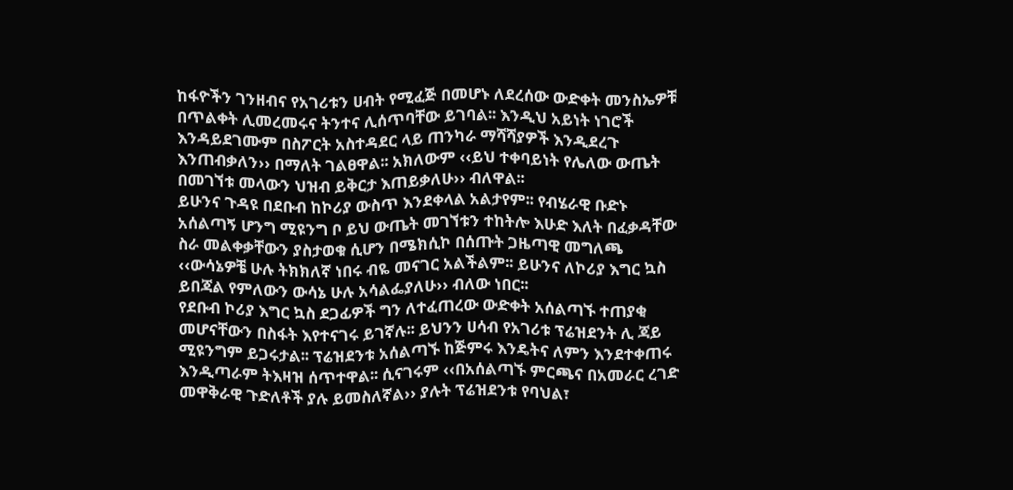ከፋዮችን ገንዘብና የአገሪቱን ሀብት የሚፈጅ በመሆኑ ለደረሰው ውድቀት መንስኤዎቹ በጥልቀት ሊመረመሩና ትንተና ሊሰጥባቸው ይገባል፡፡ እንዲህ አይነት ነገሮች እንዳይደገሙም በስፖርት አስተዳደር ላይ ጠንካራ ማሻሻያዎች እንዲደረጉ እንጠብቃለን›› በማለት ገልፀዋል፡፡ አክለውም ‹‹ይህ ተቀባይነት የሌለው ውጤት በመገኘቱ መላውን ህዝብ ይቅርታ እጠይቃለሁ›› ብለዋል፡፡
ይሁንና ጉዳዩ በደቡብ ከኮሪያ ውስጥ እንደቀላል አልታየም፡፡ የብሄራዊ ቡድኑ አሰልጣኝ ሆንግ ሚዩንግ ቦ ይህ ውጤት መገኘቱን ተከትሎ እሁድ እለት በፈቃዳቸው ስራ መልቀቃቸውን ያስታወቁ ሲሆን በሜክሲኮ በሰጡት ጋዜጣዊ መግለጫ ‹‹ውሳኔዎቼ ሁሉ ትክክለኛ ነበሩ ብዬ መናገር አልችልም፡፡ ይሁንና ለኮሪያ እግር ኳስ ይበጃል የምለውን ውሳኔ ሁሉ አሳልፌያለሁ›› ብለው ነበር፡፡
የደቡብ ኮሪያ እግር ኳስ ደጋፊዎች ግን ለተፈጠረው ውድቀት አሰልጣኙ ተጠያቂ መሆናቸውን በስፋት እየተናገሩ ይገኛሉ፡፡ ይህንን ሀሳብ የአገሪቱ ፕሬዝደንት ሊ ጃይ ሚዩንግም ይጋሩታል፡፡ ፕሬዝደንቱ አሰልጣኙ ከጅምሩ እንዴትና ለምን እንደተቀጠሩ እንዲጣራም ትእዛዝ ሰጥተዋል፡፡ ሲናገሩም ‹‹በአሰልጣኙ ምርጫና በአመራር ረገድ መዋቅራዊ ጉድለቶች ያሉ ይመስለኛል›› ያሉት ፕሬዝደንቱ የባህል፣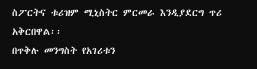ስፖርትና ቱሪዝም ሚኒስትር ምርመራ እንዲያደርግ ጥሪ አቅርበዋል፡፡
በጥቅሉ መንግስት የአገሪቱን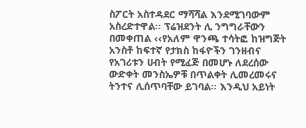ስፖርት አስተዳደር ማሻሻል እንደሚገባውም አስረድተዋል፡፡ ፕሬዝደንት ሊ ንግግራቸውን በመቀጠል ‹‹የአለም ዋንጫ ተሳትፎ ከዝግጅት አንስቶ ከፍተኛ የታክስ ከፋዮችን ገንዘብና የአገሪቱን ሀብት የሚፈጅ በመሆኑ ለደረሰው ውድቀት መንስኤዎቹ በጥልቀት ሊመረመሩና ትንተና ሊሰጥባቸው ይገባል፡፡ እንዲህ አይነት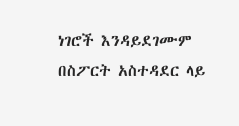ነገሮች እንዳይደገሙም በስፖርት አስተዳደር ላይ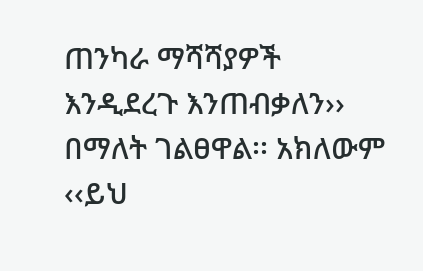ጠንካራ ማሻሻያዎች እንዲደረጉ እንጠብቃለን›› በማለት ገልፀዋል፡፡ አክለውም ‹‹ይህ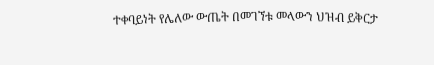ተቀባይነት የሌለው ውጤት በመገኘቱ መላውን ህዝብ ይቅርታ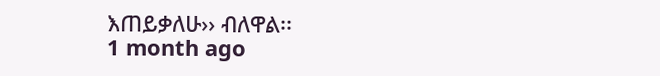እጠይቃለሁ›› ብለዋል፡፡
1 month ago